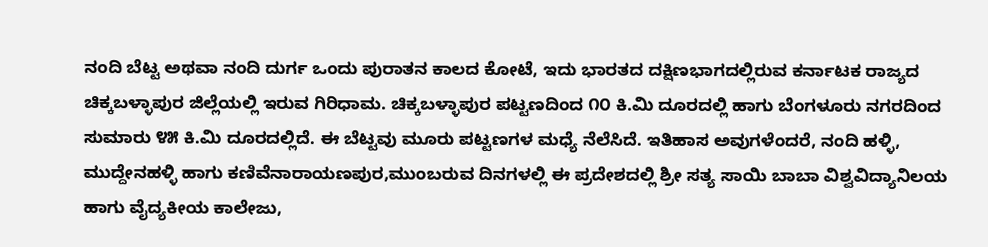ನಂದಿ ಬೆಟ್ಟ ಅಥವಾ ನಂದಿ ದುರ್ಗ ಒಂದು ಪುರಾತನ ಕಾಲದ ಕೋಟೆ, ಇದು ಭಾರತದ ದಕ್ಷಿಣಭಾಗದಲ್ಲಿರುವ ಕರ್ನಾಟಕ ರಾಜ್ಯದ ಚಿಕ್ಕಬಳ್ಳಾಪುರ ಜಿಲ್ಲೆಯಲ್ಲಿ ಇರುವ ಗಿರಿಧಾಮ. ಚಿಕ್ಕಬಳ್ಳಾಪುರ ಪಟ್ಟಣದಿಂದ ೧೦ ಕಿ.ಮಿ ದೂರದಲ್ಲಿ ಹಾಗು ಬೆಂಗಳೂರು ನಗರದಿಂದ ಸುಮಾರು ೪೫ ಕಿ.ಮಿ ದೂರದಲ್ಲಿದೆ. ಈ ಬೆಟ್ಟವು ಮೂರು ಪಟ್ಟಣಗಳ ಮಧ್ಯೆ ನೆಲೆಸಿದೆ. ಇತಿಹಾಸ ಅವುಗಳೆಂದರೆ, ನಂದಿ ಹಳ್ಳಿ, ಮುದ್ದೇನಹಳ್ಳಿ ಹಾಗು ಕಣಿವೆನಾರಾಯಣಪುರ,ಮುಂಬರುವ ದಿನಗಳಲ್ಲಿ ಈ ಪ್ರದೇಶದಲ್ಲಿ ಶ್ರೀ ಸತ್ಯ ಸಾಯಿ ಬಾಬಾ ವಿಶ್ವವಿದ್ಯಾನಿಲಯ ಹಾಗು ವೈದ್ಯಕೀಯ ಕಾಲೇಜು,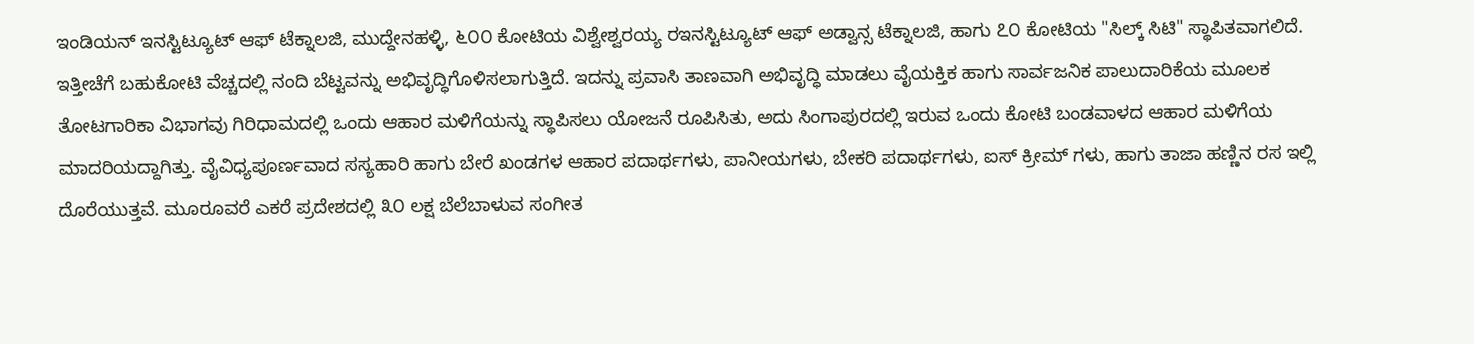ಇಂಡಿಯನ್ ಇನಸ್ಟಿಟ್ಯೂಟ್ ಆಫ್ ಟೆಕ್ನಾಲಜಿ, ಮುದ್ದೇನಹಳ್ಳಿ, ೬೦೦ ಕೋಟಿಯ ವಿಶ್ವೇಶ್ವರಯ್ಯ ರಇನಸ್ಟಿಟ್ಯೂಟ್ ಆಫ್ ಅಡ್ವಾನ್ಸ ಟೆಕ್ನಾಲಜಿ, ಹಾಗು ೭೦ ಕೋಟಿಯ "ಸಿಲ್ಕ್ ಸಿಟಿ" ಸ್ಥಾಪಿತವಾಗಲಿದೆ. ಇತ್ತೀಚೆಗೆ ಬಹುಕೋಟಿ ವೆಚ್ಚದಲ್ಲಿ ನಂದಿ ಬೆಟ್ಟವನ್ನು ಅಭಿವೃದ್ಧಿಗೊಳಿಸಲಾಗುತ್ತಿದೆ. ಇದನ್ನು ಪ್ರವಾಸಿ ತಾಣವಾಗಿ ಅಭಿವೃದ್ಧಿ ಮಾಡಲು ವೈಯಕ್ತಿಕ ಹಾಗು ಸಾರ್ವಜನಿಕ ಪಾಲುದಾರಿಕೆಯ ಮೂಲಕ ತೋಟಗಾರಿಕಾ ವಿಭಾಗವು ಗಿರಿಧಾಮದಲ್ಲಿ ಒಂದು ಆಹಾರ ಮಳಿಗೆಯನ್ನು ಸ್ಥಾಪಿಸಲು ಯೋಜನೆ ರೂಪಿಸಿತು, ಅದು ಸಿಂಗಾಪುರದಲ್ಲಿ ಇರುವ ಒಂದು ಕೋಟಿ ಬಂಡವಾಳದ ಆಹಾರ ಮಳಿಗೆಯ ಮಾದರಿಯದ್ದಾಗಿತ್ತು. ವೈವಿಧ್ಯಪೂರ್ಣವಾದ ಸಸ್ಯಹಾರಿ ಹಾಗು ಬೇರೆ ಖಂಡಗಳ ಆಹಾರ ಪದಾರ್ಥಗಳು, ಪಾನೀಯಗಳು, ಬೇಕರಿ ಪದಾರ್ಥಗಳು, ಐಸ್ ಕ್ರೀಮ್ ಗಳು, ಹಾಗು ತಾಜಾ ಹಣ್ಣಿನ ರಸ ಇಲ್ಲಿ ದೊರೆಯುತ್ತವೆ. ಮೂರೂವರೆ ಎಕರೆ ಪ್ರದೇಶದಲ್ಲಿ ೩೦ ಲಕ್ಷ ಬೆಲೆಬಾಳುವ ಸಂಗೀತ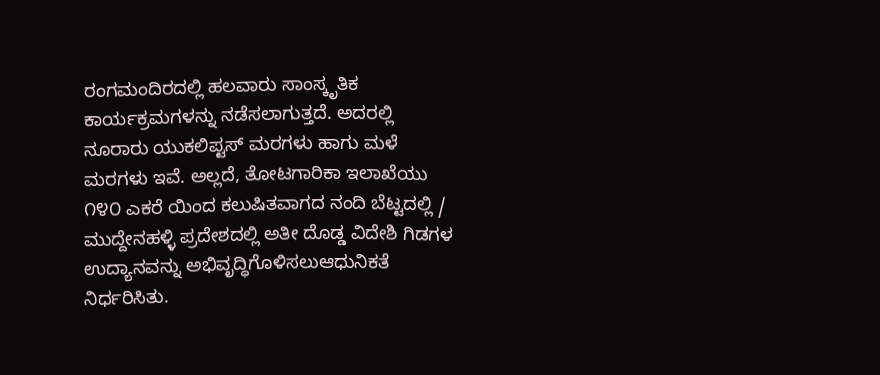ರಂಗಮಂದಿರದಲ್ಲಿ ಹಲವಾರು ಸಾಂಸ್ಕೃತಿಕ ಕಾರ್ಯಕ್ರಮಗಳನ್ನು ನಡೆಸಲಾಗುತ್ತದೆ. ಅದರಲ್ಲಿ ನೂರಾರು ಯುಕಲಿಪ್ಟಸ್ ಮರಗಳು ಹಾಗು ಮಳೆ ಮರಗಳು ಇವೆ. ಅಲ್ಲದೆ, ತೋಟಗಾರಿಕಾ ಇಲಾಖೆಯು ೧೪೦ ಎಕರೆ ಯಿಂದ ಕಲುಷಿತವಾಗದ ನಂದಿ ಬೆಟ್ಟದಲ್ಲಿ / ಮುದ್ದೇನಹಳ್ಳಿ ಪ್ರದೇಶದಲ್ಲಿ ಅತೀ ದೊಡ್ಡ ವಿದೇಶಿ ಗಿಡಗಳ ಉದ್ಯಾನವನ್ನು ಅಭಿವೃದ್ಧಿಗೊಳಿಸಲುಆಧುನಿಕತೆ ನಿರ್ಧರಿಸಿತು.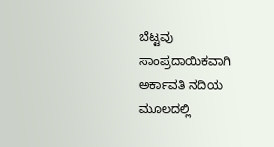ಬೆಟ್ಟವು ಸಾಂಪ್ರದಾಯಿಕವಾಗಿ ಅರ್ಕಾವತಿ ನದಿಯ ಮೂಲದಲ್ಲಿ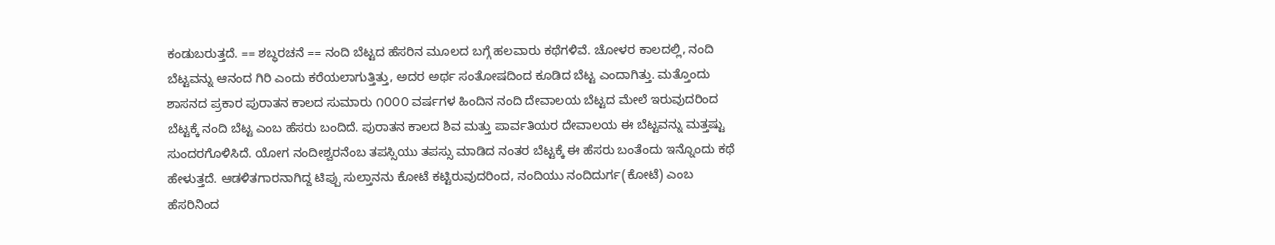ಕಂಡುಬರುತ್ತದೆ. == ಶಬ್ಧರಚನೆ == ನಂದಿ ಬೆಟ್ಟದ ಹೆಸರಿನ ಮೂಲದ ಬಗ್ಗೆ ಹಲವಾರು ಕಥೆಗಳಿವೆ. ಚೋಳರ ಕಾಲದಲ್ಲಿ, ನಂದಿ ಬೆಟ್ಟವನ್ನು ಆನಂದ ಗಿರಿ ಎಂದು ಕರೆಯಲಾಗುತ್ತಿತ್ತು, ಅದರ ಅರ್ಥ ಸಂತೋಷದಿಂದ ಕೂಡಿದ ಬೆಟ್ಟ ಎಂದಾಗಿತ್ತು. ಮತ್ತೊಂದು ಶಾಸನದ ಪ್ರಕಾರ ಪುರಾತನ ಕಾಲದ ಸುಮಾರು ೧೦೦೦ ವರ್ಷಗಳ ಹಿಂದಿನ ನಂದಿ ದೇವಾಲಯ ಬೆಟ್ಟದ ಮೇಲೆ ಇರುವುದರಿಂದ ಬೆಟ್ಟಕ್ಕೆ ನಂದಿ ಬೆಟ್ಟ ಎಂಬ ಹೆಸರು ಬಂದಿದೆ. ಪುರಾತನ ಕಾಲದ ಶಿವ ಮತ್ತು ಪಾರ್ವತಿಯರ ದೇವಾಲಯ ಈ ಬೆಟ್ಟವನ್ನು ಮತ್ತಷ್ಟು ಸುಂದರಗೊಳಿಸಿದೆ. ಯೋಗ ನಂದೀಶ್ವರನೆಂಬ ತಪಸ್ಸಿಯು ತಪಸ್ಸು ಮಾಡಿದ ನಂತರ ಬೆಟ್ಟಕ್ಕೆ ಈ ಹೆಸರು ಬಂತೆಂದು ಇನ್ನೊಂದು ಕಥೆ ಹೇಳುತ್ತದೆ. ಆಡಳಿತಗಾರನಾಗಿದ್ದ ಟಿಪ್ಪು ಸುಲ್ತಾನನು ಕೋಟೆ ಕಟ್ಟಿರುವುದರಿಂದ, ನಂದಿಯು ನಂದಿದುರ್ಗ(ಕೋಟೆ) ಎಂಬ ಹೆಸರಿನಿಂದ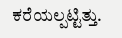ಕರೆಯಲ್ಪಟ್ಟಿತ್ತು.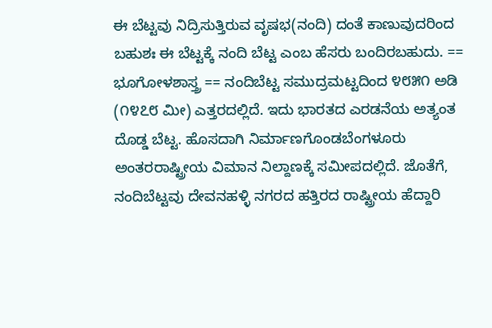ಈ ಬೆಟ್ಟವು ನಿದ್ರಿಸುತ್ತಿರುವ ವೃಷಭ(ನಂದಿ) ದಂತೆ ಕಾಣುವುದರಿಂದ ಬಹುಶಃ ಈ ಬೆಟ್ಟಕ್ಕೆ ನಂದಿ ಬೆಟ್ಟ ಎಂಬ ಹೆಸರು ಬಂದಿರಬಹುದು. == ಭೂಗೋಳಶಾಸ್ತ್ರ == ನಂದಿಬೆಟ್ಟ ಸಮುದ್ರಮಟ್ಟದಿಂದ ೪೮೫೧ ಅಡಿ (೧೪೭೮ ಮೀ) ಎತ್ತರದಲ್ಲಿದೆ. ಇದು ಭಾರತದ ಎರಡನೆಯ ಅತ್ಯಂತ ದೊಡ್ಡ ಬೆಟ್ಟ. ಹೊಸದಾಗಿ ನಿರ್ಮಾಣಗೊಂಡಬೆಂಗಳೂರು ಅಂತರರಾಷ್ಟ್ರೀಯ ವಿಮಾನ ನಿಲ್ದಾಣಕ್ಕೆ ಸಮೀಪದಲ್ಲಿದೆ. ಜೊತೆಗೆ, ನಂದಿಬೆಟ್ಟವು ದೇವನಹಳ್ಳಿ ನಗರದ ಹತ್ತಿರದ ರಾಷ್ಟ್ರೀಯ ಹೆದ್ದಾರಿ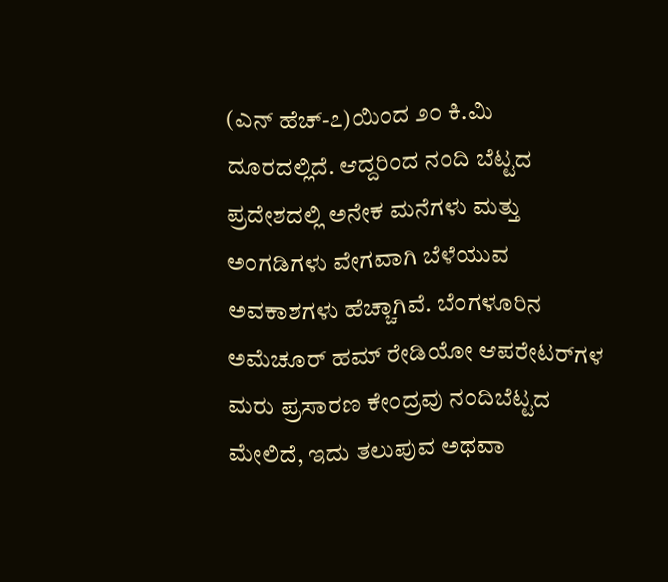(ಎನ್ ಹೆಚ್-೭)ಯಿಂದ ೨೦ ಕಿ.ಮಿ ದೂರದಲ್ಲಿದೆ. ಆದ್ದರಿಂದ ನಂದಿ ಬೆಟ್ಟದ ಪ್ರದೇಶದಲ್ಲಿ ಅನೇಕ ಮನೆಗಳು ಮತ್ತು ಅಂಗಡಿಗಳು ವೇಗವಾಗಿ ಬೆಳೆಯುವ ಅವಕಾಶಗಳು ಹೆಚ್ಚಾಗಿವೆ. ಬೆಂಗಳೂರಿನ ಅಮೆಚೂರ್ ಹಮ್ ರೇಡಿಯೋ ಆಪರೇಟರ್‌ಗಳ ಮರು ಪ್ರಸಾರಣ ಕೇಂದ್ರವು ನಂದಿಬೆಟ್ಟದ ಮೇಲಿದೆ, ಇದು ತಲುಪುವ ಅಥವಾ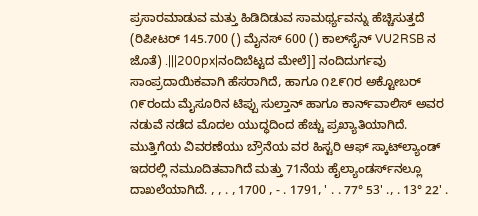ಪ್ರಸಾರಮಾಡುವ ಮತ್ತು ಹಿಡಿದಿಡುವ ಸಾಮರ್ಥ್ಯವನ್ನು ಹೆಚ್ಚಿಸುತ್ತದೆ (ರಿಪೀಟರ್ 145.700 () ಮೈನಸ್ 600 () ಕಾಲ್‌ಸೈನ್ VU2RSB ನ ಜೊತೆ) .|||200px|ನಂದಿಬೆಟ್ಟದ ಮೇಲೆ]] ನಂದಿದುರ್ಗವು ಸಾಂಪ್ರದಾಯಿಕವಾಗಿ ಹೆಸರಾಗಿದೆ, ಹಾಗೂ ೧೭೯೧ರ ಅಕ್ಟೋಬರ್ ೧೯ರಂದು ಮೈಸೂರಿನ ಟಿಪ್ಪು ಸುಲ್ತಾನ್ ಹಾಗೂ ಕಾರ್ನ್‌ವಾಲಿಸ್ ಅವರ ನಡುವೆ ನಡೆದ ಮೊದಲ ಯುದ್ಧದಿಂದ ಹೆಚ್ಚು ಪ್ರಖ್ಯಾತಿಯಾಗಿದೆ. ಮುತ್ತಿಗೆಯ ವಿವರಣೆಯು ಬ್ರೌನೆಯ ವರ ಹಿಸ್ಟರಿ ಆಫ್ ಸ್ಕಾಟ್‌ಲ್ಯಾಂಡ್ ಇದರಲ್ಲಿ ನಮೂದಿತವಾಗಿದೆ ಮತ್ತು 71ನೆಯ ಹೈಲ್ಯಾಂಡರ್ಸ್‌ನಲ್ಲೂ ದಾಖಲೆಯಾಗಿದೆ. , , . , 1700 , - . 1791, ' . . 77° 53' ., . 13° 22' .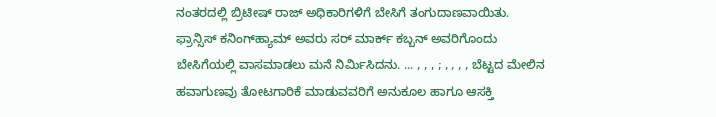ನಂತರದಲ್ಲಿ ಬ್ರಿಟೀಷ್ ರಾಜ್ ಅಧಿಕಾರಿಗಳಿಗೆ ಬೇಸಿಗೆ ತಂಗುದಾಣವಾಯಿತು. ಫ್ರಾನ್ಸಿಸ್ ಕನಿಂಗ್‌ಹ್ಯಾಮ್ ಅವರು ಸರ್ ಮಾರ್ಕ್ ಕಬ್ಬನ್ ಅವರಿಗೊಂದು ಬೇಸಿಗೆಯಲ್ಲಿ ವಾಸಮಾಡಲು ಮನೆ ನಿರ್ಮಿಸಿದನು. ... , , , ; , , , , ಬೆಟ್ಟದ ಮೇಲಿನ ಹವಾಗುಣವು ತೋಟಗಾರಿಕೆ ಮಾಡುವವರಿಗೆ ಅನುಕೂಲ ಹಾಗೂ ಆಸಕ್ತಿ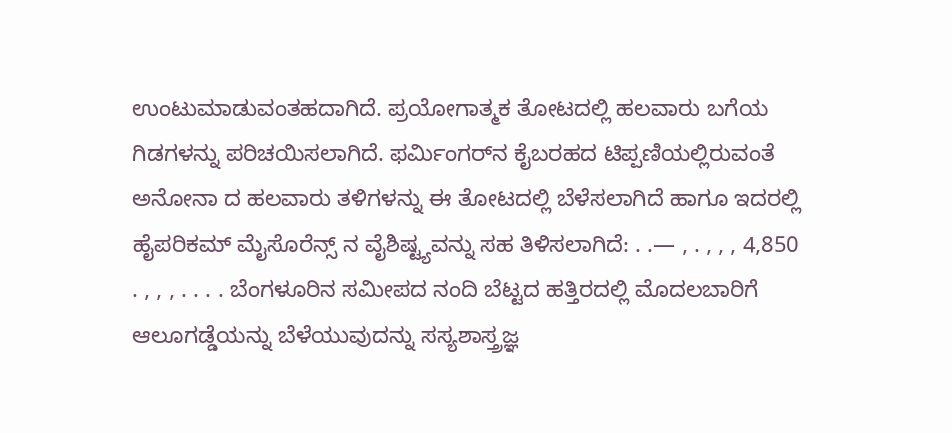ಉಂಟುಮಾಡುವಂತಹದಾಗಿದೆ. ಪ್ರಯೋಗಾತ್ಮಕ ತೋಟದಲ್ಲಿ ಹಲವಾರು ಬಗೆಯ ಗಿಡಗಳನ್ನು ಪರಿಚಯಿಸಲಾಗಿದೆ. ಫರ್ಮಿಂಗರ್‌ನ ಕೈಬರಹದ ಟಿಪ್ಪಣಿಯಲ್ಲಿರುವಂತೆ ಅನೋನಾ ದ ಹಲವಾರು ತಳಿಗಳನ್ನು ಈ ತೋಟದಲ್ಲಿ ಬೆಳೆಸಲಾಗಿದೆ ಹಾಗೂ ಇದರಲ್ಲಿ ಹೈಪರಿಕಮ್ ಮೈಸೊರೆನ್ಸ್‌ ನ ವೈಶಿಷ್ಟ್ಯವನ್ನು ಸಹ ತಿಳಿಸಲಾಗಿದೆ: . .— , . , , , 4,850 . , , , . . . . ಬೆಂಗಳೂರಿನ ಸಮೀಪದ ನಂದಿ ಬೆಟ್ಟದ ಹತ್ತಿರದಲ್ಲಿ ಮೊದಲಬಾರಿಗೆ ಆಲೂಗಡ್ಡೆಯನ್ನು ಬೆಳೆಯುವುದನ್ನು ಸಸ್ಯಶಾಸ್ತ್ರಜ್ಞ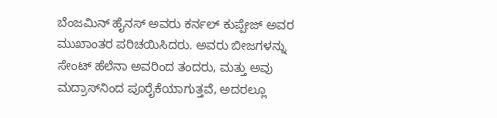ಬೆಂಜಮಿನ್ ಹೈನಸ್ ಅವರು ಕರ್ನಲ್ ಕುಪ್ಪೇಜ್ ಅವರ ಮುಖಾಂತರ ಪರಿಚಯಿಸಿದರು. ಅವರು ಬೀಜಗಳನ್ನು ಸೇಂಟ್ ಹೆಲೆನಾ ಅವರಿಂದ ತಂದರು, ಮತ್ತು ಅವು ಮದ್ರಾಸ್‌ನಿಂದ ಪೂರೈಕೆಯಾಗುತ್ತವೆ, ಅದರಲ್ಲೂ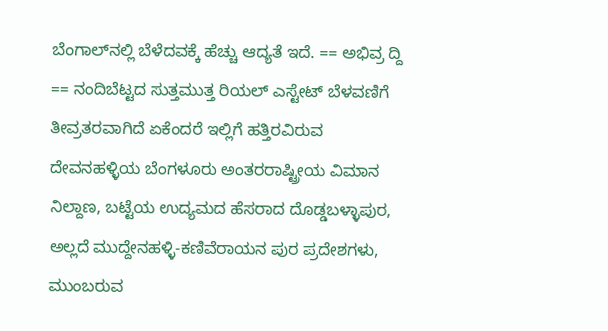ಬೆಂಗಾಲ್‌ನಲ್ಲಿ ಬೆಳೆದವಕ್ಕೆ ಹೆಚ್ಚು ಆದ್ಯತೆ ಇದೆ. == ಅಭಿವ್ರ ದ್ದಿ == ನಂದಿಬೆಟ್ಟದ ಸುತ್ತಮುತ್ತ ರಿಯಲ್ ಎಸ್ಟೇಟ್ ಬೆಳವಣಿಗೆ ತೀವ್ರತರವಾಗಿದೆ ಏಕೆಂದರೆ ಇಲ್ಲಿಗೆ ಹತ್ತಿರವಿರುವ ದೇವನಹಳ್ಳಿಯ ಬೆಂಗಳೂರು ಅಂತರರಾಷ್ಟ್ರೀಯ ವಿಮಾನ ನಿಲ್ದಾಣ, ಬಟ್ಟೆಯ ಉದ್ಯಮದ ಹೆಸರಾದ ದೊಡ್ಡಬಳ್ಳಾಪುರ, ಅಲ್ಲದೆ ಮುದ್ದೇನಹಳ್ಳಿ-ಕಣಿವೆರಾಯನ ಪುರ ಪ್ರದೇಶಗಳು, ಮುಂಬರುವ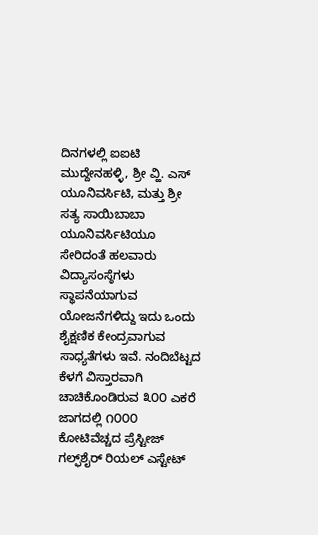ದಿನಗಳಲ್ಲಿ ಐಐಟಿ ಮುದ್ದೇನಹಳ್ಳಿ, ಶ್ರೀ ವ್ಹಿ. ಎಸ್ ಯೂನಿವರ್ಸಿಟಿ, ಮತ್ತು ಶ್ರೀ ಸತ್ಯ ಸಾಯಿಬಾಬಾ ಯೂನಿವರ್ಸಿಟಿಯೂ ಸೇರಿದಂತೆ ಹಲವಾರು ವಿದ್ಯಾಸಂಸ್ಠೆಗಳು ಸ್ಥಾಪನೆಯಾಗುವ ಯೋಜನೆಗಳಿದ್ದು ಇದು ಒಂದು ಶೈಕ್ಷಣಿಕ ಕೇಂದ್ರವಾಗುವ ಸಾಧ್ಯತೆಗಳು ಇವೆ. ನಂದಿಬೆಟ್ಟದ ಕೆಳಗೆ ವಿಸ್ತಾರವಾಗಿ ಚಾಚಿಕೊಂಡಿರುವ ೩೦೦ ಎಕರೆ ಜಾಗದಲ್ಲಿ ೧೦೦೦ ಕೋಟಿವೆಚ್ಚದ ಪ್ರೆಸ್ಟೀಜ್ ಗಲ್ಫ್‌ಶೈರ್ ರಿಯಲ್ ಎಸ್ಟೇಟ್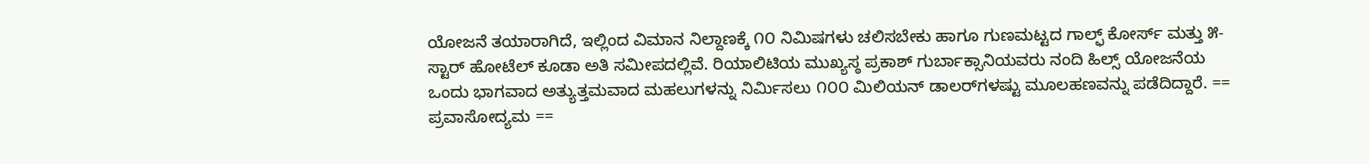ಯೋಜನೆ ತಯಾರಾಗಿದೆ, ಇಲ್ಲಿಂದ ವಿಮಾನ ನಿಲ್ದಾಣಕ್ಕೆ ೧೦ ನಿಮಿಷಗಳು ಚಲಿಸಬೇಕು ಹಾಗೂ ಗುಣಮಟ್ಟದ ಗಾಲ್ಫ್ ಕೋರ್ಸ್ ಮತ್ತು ೫-ಸ್ಟಾರ್ ಹೋಟೆಲ್ ಕೂಡಾ ಅತಿ ಸಮೀಪದಲ್ಲಿವೆ. ರಿಯಾಲಿಟಿಯ ಮುಖ್ಯಸ್ಠ ಪ್ರಕಾಶ್ ಗುರ್ಬಾಕ್ಸಾನಿಯವರು ನಂದಿ ಹಿಲ್ಸ್ ಯೋಜನೆಯ ಒಂದು ಭಾಗವಾದ ಅತ್ಯುತ್ತಮವಾದ ಮಹಲುಗಳನ್ನು ನಿರ್ಮಿಸಲು ೧೦೦ ಮಿಲಿಯನ್ ಡಾಲರ್‌ಗಳಷ್ಟು ಮೂಲಹಣವನ್ನು ಪಡೆದಿದ್ದಾರೆ. == ಪ್ರವಾಸೋದ್ಯಮ ==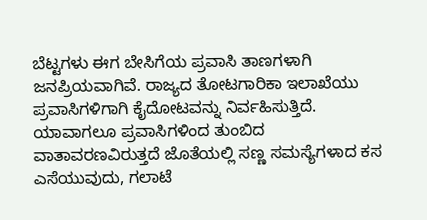ಬೆಟ್ಟಗಳು ಈಗ ಬೇಸಿಗೆಯ ಪ್ರವಾಸಿ ತಾಣಗಳಾಗಿ ಜನಪ್ರಿಯವಾಗಿವೆ. ರಾಜ್ಯದ ತೋಟಗಾರಿಕಾ ಇಲಾಖೆಯು ಪ್ರವಾಸಿಗಳಿಗಾಗಿ ಕೈದೋಟವನ್ನು ನಿರ್ವಹಿಸುತ್ತಿದೆ. ಯಾವಾಗಲೂ ಪ್ರವಾಸಿಗಳಿಂದ ತುಂಬಿದ ವಾತಾವರಣವಿರುತ್ತದೆ ಜೊತೆಯಲ್ಲಿ ಸಣ್ಣ ಸಮಸ್ಯೆಗಳಾದ ಕಸ ಎಸೆಯುವುದು, ಗಲಾಟೆ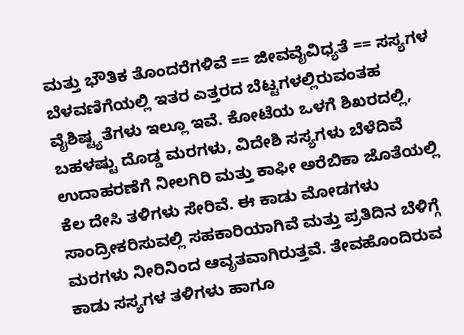ಮತ್ತು ಭೌತಿಕ ತೊಂದರೆಗಳಿವೆ == ಜೀವವೈವಿಧ್ಯತೆ == ಸಸ್ಯಗಳ ಬೆಳವಣಿಗೆಯಲ್ಲಿ ಇತರ ಎತ್ತರದ ಬೆಟ್ಟಗಳಲ್ಲಿರುವಂತಹ ವೈಶಿಷ್ಟ್ಯತೆಗಳು ಇಲ್ಲೂ ಇವೆ. ಕೋಟೆಯ ಒಳಗೆ ಶಿಖರದಲ್ಲಿ, ಬಹಳಷ್ಟು ದೊಡ್ಡ ಮರಗಳು, ವಿದೇಶಿ ಸಸ್ಯಗಳು ಬೆಳೆದಿವೆ ಉದಾಹರಣೆಗೆ ನೀಲಗಿರಿ ಮತ್ತು ಕಾಫೀ ಅರೆಬಿಕಾ ಜೊತೆಯಲ್ಲಿ ಕೆಲ ದೇಸಿ ತಳಿಗಳು ಸೇರಿವೆ. ಈ ಕಾಡು ಮೋಡಗಳು ಸಾಂದ್ರೀಕರಿಸುವಲ್ಲಿ ಸಹಕಾರಿಯಾಗಿವೆ ಮತ್ತು ಪ್ರತಿದಿನ ಬೆಳಿಗ್ಗೆ ಮರಗಳು ನೀರಿನಿಂದ ಆವೃತವಾಗಿರುತ್ತವೆ. ತೇವಹೊಂದಿರುವ ಕಾಡು ಸಸ್ಯಗಳ ತಳಿಗಳು ಹಾಗೂ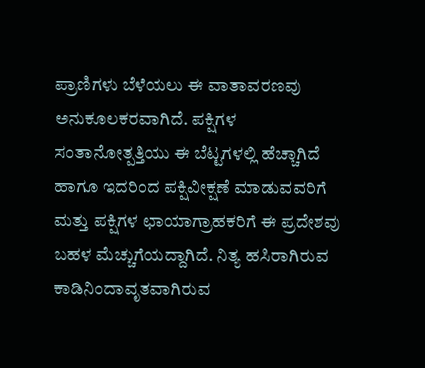ಪ್ರಾಣಿಗಳು ಬೆಳೆಯಲು ಈ ವಾತಾವರಣವು ಅನುಕೂಲಕರವಾಗಿದೆ. ಪಕ್ಷಿಗಳ ಸಂತಾನೋತ್ಪತ್ತಿಯು ಈ ಬೆಟ್ಟಗಳಲ್ಲಿ ಹೆಚ್ಚಾಗಿದೆ ಹಾಗೂ ಇದರಿಂದ ಪಕ್ಷಿವೀಕ್ಷಣೆ ಮಾಡುವವರಿಗೆ ಮತ್ತು ಪಕ್ಷಿಗಳ ಛಾಯಾಗ್ರಾಹಕರಿಗೆ ಈ ಪ್ರದೇಶವು ಬಹಳ ಮೆಚ್ಚುಗೆಯದ್ದಾಗಿದೆ. ನಿತ್ಯ ಹಸಿರಾಗಿರುವ ಕಾಡಿನಿಂದಾವೃತವಾಗಿರುವ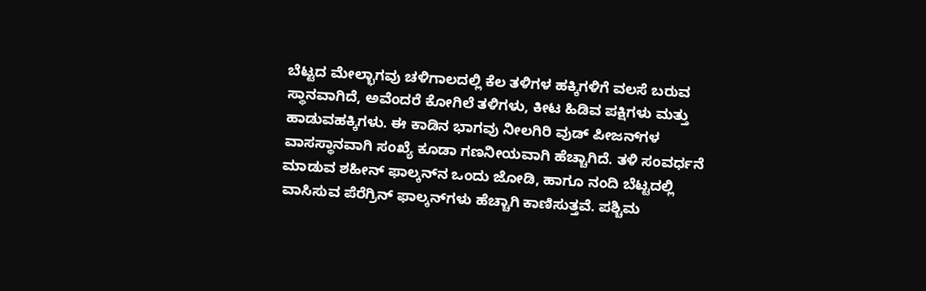ಬೆಟ್ಟದ ಮೇಲ್ಭಾಗವು ಚಳಿಗಾಲದಲ್ಲಿ ಕೆಲ ತಳಿಗಳ ಹಕ್ಕಿಗಳಿಗೆ ವಲಸೆ ಬರುವ ಸ್ಥಾನವಾಗಿದೆ, ಅವೆಂದರೆ ಕೋಗಿಲೆ ತಳಿಗಳು, ಕೀಟ ಹಿಡಿವ ಪಕ್ಷಿಗಳು ಮತ್ತು ಹಾಡುವಹಕ್ಕಿಗಳು. ಈ ಕಾಡಿನ ಭಾಗವು ನೀಲಗಿರಿ ವುಡ್ ಪೀಜನ್‌ಗಳ ವಾಸಸ್ಥಾನವಾಗಿ ಸಂಖ್ಯೆ ಕೂಡಾ ಗಣನೀಯವಾಗಿ ಹೆಚ್ಚಾಗಿದೆ. ತಳಿ ಸಂವರ್ಧನೆ ಮಾಡುವ ಶಹೀನ್ ಫಾಲ್ಕನ್‌ನ ಒಂದು ಜೋಡಿ, ಹಾಗೂ ನಂದಿ ಬೆಟ್ಟದಲ್ಲಿ ವಾಸಿಸುವ ಪೆರೆಗ್ರಿನ್ ಫಾಲ್ಕನ್‌ಗಳು ಹೆಚ್ಚಾಗಿ ಕಾಣಿಸುತ್ತವೆ. ಪಶ್ಚಿಮ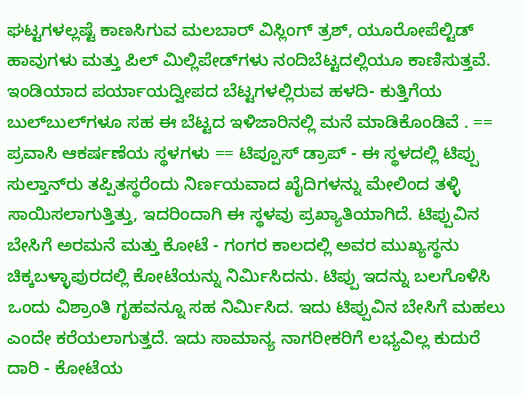ಘಟ್ಟಗಳಲ್ಲಷ್ಟೆ ಕಾಣಸಿಗುವ ಮಲಬಾರ್ ವಿಸ್ಲಿಂಗ್ ತ್ರಶ್, ಯೂರೋಪೆಲ್ಟಿಡ್ ಹಾವುಗಳು ಮತ್ತು ಪಿಲ್ ಮಿಲ್ಲಿಪೇಡ್‌ಗಳು ನಂದಿಬೆಟ್ಟದಲ್ಲಿಯೂ ಕಾಣಿಸುತ್ತವೆ. ಇಂಡಿಯಾದ ಪರ್ಯಾಯದ್ವೀಪದ ಬೆಟ್ಟಗಳಲ್ಲಿರುವ ಹಳದಿ- ಕುತ್ತಿಗೆಯ ಬುಲ್‌ಬುಲ್‌ಗಳೂ ಸಹ ಈ ಬೆಟ್ಟದ ಇಳಿಜಾರಿನಲ್ಲಿ ಮನೆ ಮಾಡಿಕೊಂಡಿವೆ . == ಪ್ರವಾಸಿ ಆಕರ್ಷಣೆಯ ಸ್ಥಳಗಳು == ಟಿಪ್ಪೂಸ್ ಡ್ರಾಪ್ - ಈ ಸ್ಥಳದಲ್ಲಿ ಟಿಪ್ಪು ಸುಲ್ತಾನ್‌ರು ತಪ್ಪಿತಸ್ಥರೆಂದು ನಿರ್ಣಯವಾದ ಖೈದಿಗಳನ್ನು ಮೇಲಿಂದ ತಳ್ಳಿ ಸಾಯಿಸಲಾಗುತ್ತಿತ್ತು, ಇದರಿಂದಾಗಿ ಈ ಸ್ಥಳವು ಪ್ರಖ್ಯಾತಿಯಾಗಿದೆ. ಟಿಪ್ಪುವಿನ ಬೇಸಿಗೆ ಅರಮನೆ ಮತ್ತು ಕೋಟೆ - ಗಂಗರ ಕಾಲದಲ್ಲಿ ಅವರ ಮುಖ್ಯಸ್ಥನು ಚಿಕ್ಕಬಳ್ಳಾಪುರದಲ್ಲಿ ಕೋಟೆಯನ್ನು ನಿರ್ಮಿಸಿದನು. ಟಿಪ್ಪು ಇದನ್ನು ಬಲಗೊಳಿಸಿ ಒಂದು ವಿಶ್ರಾಂತಿ ಗೃಹವನ್ನೂ ಸಹ ನಿರ್ಮಿಸಿದ. ಇದು ಟಿಪ್ಪುವಿನ ಬೇಸಿಗೆ ಮಹಲು ಎಂದೇ ಕರೆಯಲಾಗುತ್ತದೆ. ಇದು ಸಾಮಾನ್ಯ ನಾಗರೀಕರಿಗೆ ಲಭ್ಯವಿಲ್ಲ ಕುದುರೆ ದಾರಿ - ಕೋಟೆಯ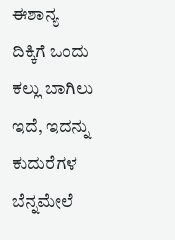ಈಶಾನ್ಯ ದಿಕ್ಕಿಗೆ ಒಂದು ಕಲ್ಲು ಬಾಗಿಲು ಇದೆ, ಇದನ್ನು ಕುದುರೆಗಳ ಬೆನ್ನಮೇಲೆ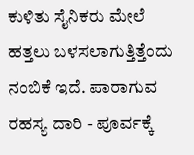ಕುಳಿತು ಸೈನಿಕರು ಮೇಲೆ ಹತ್ತಲು ಬಳಸಲಾಗುತ್ತಿತ್ತೆಂದು ನಂಬಿಕೆ ಇದೆ. ಪಾರಾಗುವ ರಹಸ್ಯ ದಾರಿ - ಪೂರ್ವಕ್ಕೆ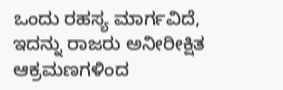ಒಂದು ರಹಸ್ಯ ಮಾರ್ಗವಿದೆ, ಇದನ್ನು ರಾಜರು ಅನೀರೀಕ್ಷಿತ ಆಕ್ರಮಣಗಳಿಂದ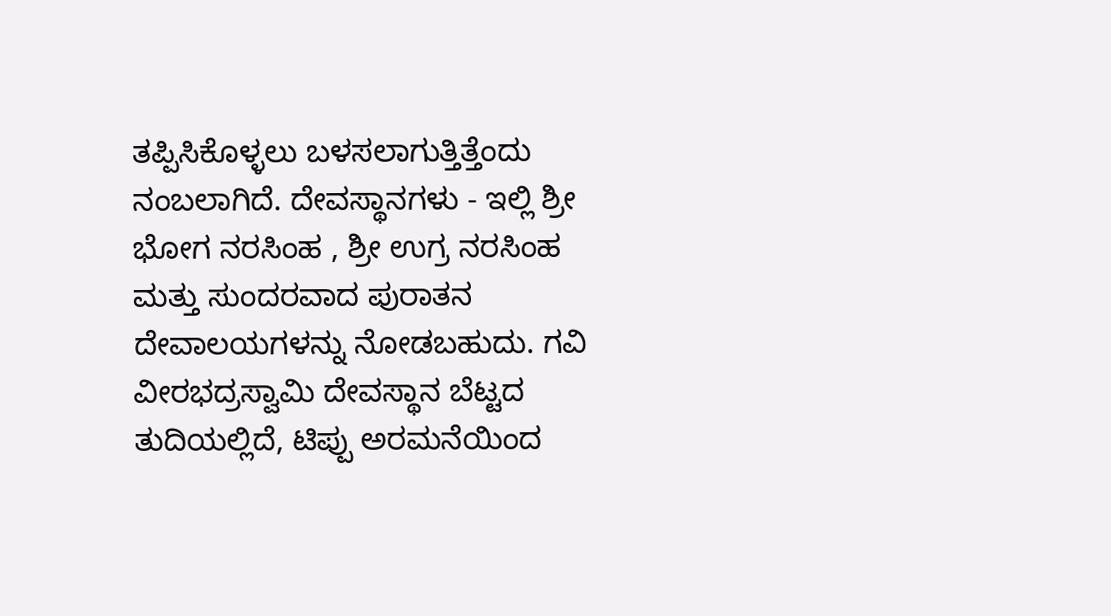ತಪ್ಪಿಸಿಕೊಳ್ಳಲು ಬಳಸಲಾಗುತ್ತಿತ್ತೆಂದು ನಂಬಲಾಗಿದೆ. ದೇವಸ್ಥಾನಗಳು - ಇಲ್ಲಿ ಶ್ರೀ ಭೋಗ ನರಸಿಂಹ , ಶ್ರೀ ಉಗ್ರ ನರಸಿಂಹ ಮತ್ತು ಸುಂದರವಾದ ಪುರಾತನ ದೇವಾಲಯಗಳನ್ನು ನೋಡಬಹುದು. ಗವಿ ವೀರಭದ್ರಸ್ವಾಮಿ ದೇವಸ್ಥಾನ ಬೆಟ್ಟದ ತುದಿಯಲ್ಲಿದೆ, ಟಿಪ್ಪು ಅರಮನೆಯಿಂದ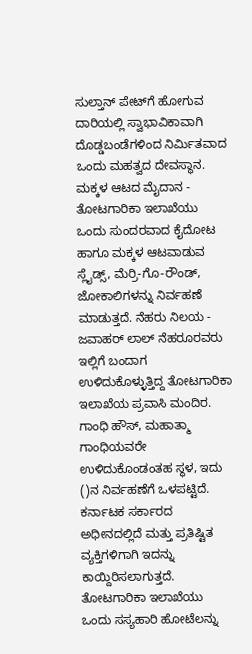ಸುಲ್ತಾನ್ ಪೇಟ್‌ಗೆ ಹೋಗುವ ದಾರಿಯಲ್ಲಿ ಸ್ವಾಭಾವಿಕಾವಾಗಿ ದೊಡ್ಡಬಂಡೆಗಳಿಂದ ನಿರ್ಮಿತವಾದ ಒಂದು ಮಹತ್ವದ ದೇವಸ್ಥಾನ. ಮಕ್ಕಳ ಆಟದ ಮೈದಾನ - ತೋಟಗಾರಿಕಾ ಇಲಾಖೆಯು ಒಂದು ಸುಂದರವಾದ ಕೈದೋಟ ಹಾಗೂ ಮಕ್ಕಳ ಆಟವಾಡುವ ಸ್ಲೈಡ್ಸ್, ಮೆರ್ರಿ-ಗೊ-ರೌಂಡ್, ಜೋಕಾಲಿಗಳನ್ನು ನಿರ್ವಹಣೆ ಮಾಡುತ್ತದೆ. ನೆಹರು ನಿಲಯ - ಜವಾಹರ್ ಲಾಲ್ ನೆಹರೂರವರು ಇಲ್ಲಿಗೆ ಬಂದಾಗ ಉಳಿದುಕೊಳ್ಳುತ್ತಿದ್ದ ತೋಟಗಾರಿಕಾ ಇಲಾಖೆಯ ಪ್ರವಾಸಿ ಮಂದಿರ. ಗಾಂಧಿ ಹೌಸ್, ಮಹಾತ್ಮಾ ಗಾಂಧಿಯವರೇ ಉಳಿದುಕೊಂಡಂತಹ ಸ್ಥಳ, ಇದು ()ನ ನಿರ್ವಹಣೆಗೆ ಒಳಪಟ್ಟಿದೆ. ಕರ್ನಾಟಕ ಸರ್ಕಾರದ ಅಧೀನದಲ್ಲಿದೆ ಮತ್ತು ಪ್ರತಿಷ್ಟಿತ ವ್ಯಕ್ತಿಗಳಿಗಾಗಿ ಇದನ್ನು ಕಾಯ್ದಿರಿಸಲಾಗುತ್ತದೆ. ತೋಟಗಾರಿಕಾ ಇಲಾಖೆಯು ಒಂದು ಸಸ್ಯಹಾರಿ ಹೋಟೆಲನ್ನು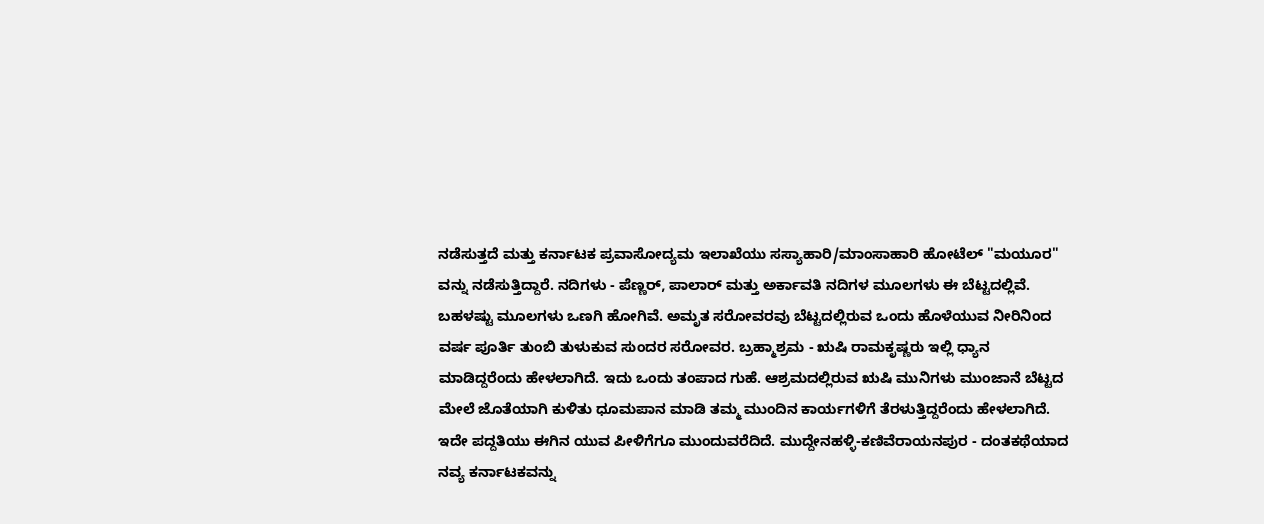ನಡೆಸುತ್ತದೆ ಮತ್ತು ಕರ್ನಾಟಕ ಪ್ರವಾಸೋದ್ಯಮ ಇಲಾಖೆಯು ಸಸ್ಯಾಹಾರಿ/ಮಾಂಸಾಹಾರಿ ಹೋಟೆಲ್ "ಮಯೂರ" ವನ್ನು ನಡೆಸುತ್ತಿದ್ದಾರೆ. ನದಿಗಳು - ಪೆಣ್ಣರ್, ಪಾಲಾರ್ ಮತ್ತು ಅರ್ಕಾವತಿ ನದಿಗಳ ಮೂಲಗಳು ಈ ಬೆಟ್ಟದಲ್ಲಿವೆ. ಬಹಳಷ್ಟು ಮೂಲಗಳು ಒಣಗಿ ಹೋಗಿವೆ. ಅಮೃತ ಸರೋವರವು ಬೆಟ್ಟದಲ್ಲಿರುವ ಒಂದು ಹೊಳೆಯುವ ನೀರಿನಿಂದ ವರ್ಷ ಪೂರ್ತಿ ತುಂಬಿ ತುಳುಕುವ ಸುಂದರ ಸರೋವರ. ಬ್ರಹ್ಮಾಶ್ರಮ - ಋಷಿ ರಾಮಕೃಷ್ಣರು ಇಲ್ಲಿ ಧ್ಯಾನ ಮಾಡಿದ್ದರೆಂದು ಹೇಳಲಾಗಿದೆ. ಇದು ಒಂದು ತಂಪಾದ ಗುಹೆ. ಆಶ್ರಮದಲ್ಲಿರುವ ಋಷಿ ಮುನಿಗಳು ಮುಂಜಾನೆ ಬೆಟ್ಟದ ಮೇಲೆ ಜೊತೆಯಾಗಿ ಕುಳಿತು ಧೂಮಪಾನ ಮಾಡಿ ತಮ್ಮ ಮುಂದಿನ ಕಾರ್ಯಗಳಿಗೆ ತೆರಳುತ್ತಿದ್ದರೆಂದು ಹೇಳಲಾಗಿದೆ. ಇದೇ ಪದ್ದತಿಯು ಈಗಿನ ಯುವ ಪೀಳಿಗೆಗೂ ಮುಂದುವರೆದಿದೆ. ಮುದ್ದೇನಹಳ್ಳಿ-ಕಣಿವೆರಾಯನಪುರ - ದಂತಕಥೆಯಾದ ನವ್ಯ ಕರ್ನಾಟಕವನ್ನು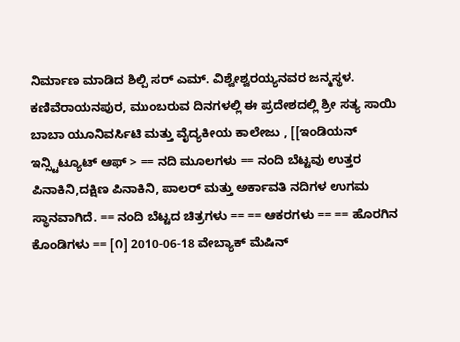ನಿರ್ಮಾಣ ಮಾಡಿದ ಶಿಲ್ಪಿ ಸರ್ ಎಮ್. ವಿಶ್ವೇಶ್ವರಯ್ಯನವರ ಜನ್ಮಸ್ಥಳ. ಕಣಿವೆರಾಯನಪುರ, ಮುಂಬರುವ ದಿನಗಳಲ್ಲಿ ಈ ಪ್ರದೇಶದಲ್ಲಿ ಶ್ರೀ ಸತ್ಯ ಸಾಯಿ ಬಾಬಾ ಯೂನಿವರ್ಸಿಟಿ ಮತ್ತು ವೈದ್ಯಕೀಯ ಕಾಲೇಜು , [[ಇಂಡಿಯನ್ ಇನ್ಸ್ಟಿಟ್ಯೂಟ್ ಆಫ್ > == ನದಿ ಮೂಲಗಳು == ನಂದಿ ಬೆಟ್ಟವು ಉತ್ತರ ಪಿನಾಕಿನಿ,ದಕ್ಷಿಣ ಪಿನಾಕಿನಿ, ಪಾಲರ್ ಮತ್ತು ಅರ್ಕಾವತಿ ನದಿಗಳ ಉಗಮ ಸ್ಥಾನವಾಗಿದೆ. == ನಂದಿ ಬೆಟ್ಟದ ಚಿತ್ರಗಳು == == ಆಕರಗಳು == == ಹೊರಗಿನ ಕೊಂಡಿಗಳು == [೧] 2010-06-18 ವೇಬ್ಯಾಕ್ ಮೆಷಿನ್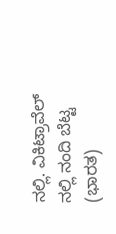ನಲ್ಲಿ. ವಿಕಿಟ್ರಾವೆಲ್ ನಲ್ಲಿ ನಂದಿ ಬೆಟ್ಟ (ಭಾರತ)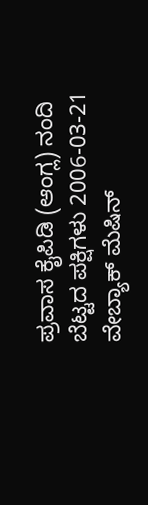ಪ್ರವಾಸ ಕೈಪಿಡಿ (ಆಂಗ್ಲ) ನಂದಿ ಬೆಟ್ಟದ ಪಕ್ಷಿಗಳು 2006-03-21 ವೇಬ್ಯಾಕ್ ಮೆಷಿನ್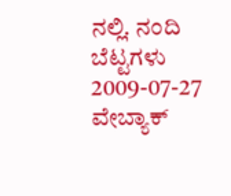ನಲ್ಲಿ. ನಂದಿ ಬೆಟ್ಟಗಳು 2009-07-27 ವೇಬ್ಯಾಕ್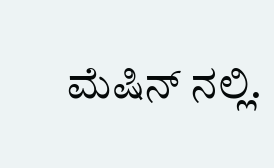ಮೆಷಿನ್ ನಲ್ಲಿ.